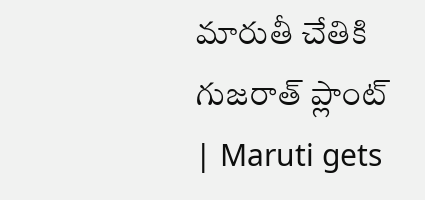మారుతీ చేతికి గుజరాత్‌ ప్లాంట్‌ | Maruti gets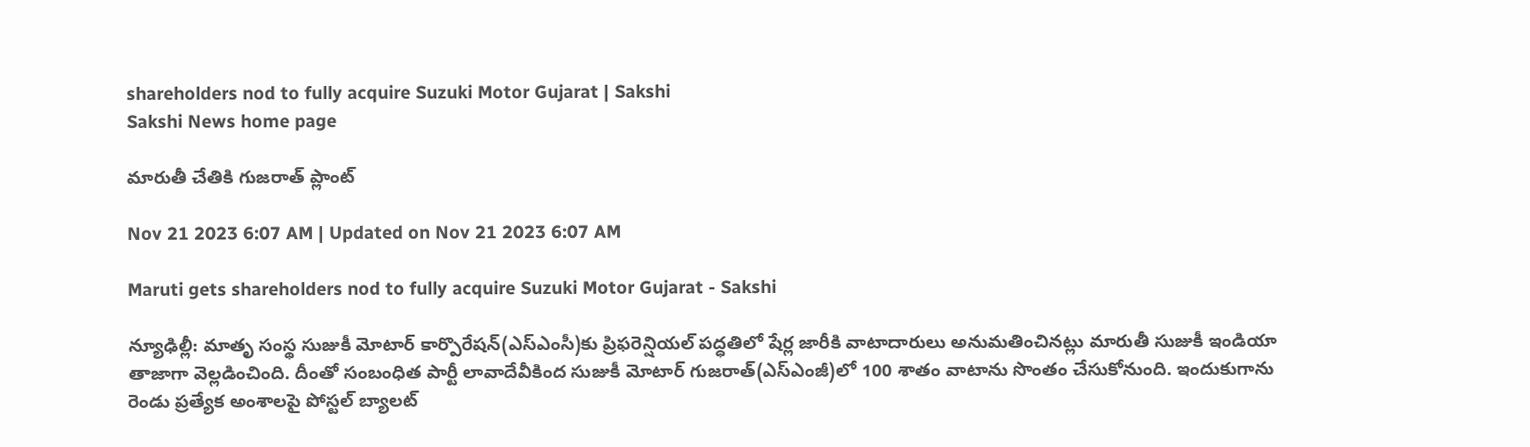shareholders nod to fully acquire Suzuki Motor Gujarat | Sakshi
Sakshi News home page

మారుతీ చేతికి గుజరాత్‌ ప్లాంట్‌

Nov 21 2023 6:07 AM | Updated on Nov 21 2023 6:07 AM

Maruti gets shareholders nod to fully acquire Suzuki Motor Gujarat - Sakshi

న్యూఢిల్లీ: మాతృ సంస్థ సుజుకీ మోటార్‌ కార్పొరేషన్‌(ఎస్‌ఎంసీ)కు ప్రిఫరెన్షియల్‌ పద్ధతిలో షేర్ల జారీకి వాటాదారులు అనుమతించినట్లు మారుతీ సుజుకీ ఇండియా తాజాగా వెల్లడించింది. దీంతో సంబంధిత పార్టీ లావాదేవీకింద సుజుకీ మోటార్‌ గుజరాత్‌(ఎస్‌ఎంజీ)లో 100 శాతం వాటాను సొంతం చేసుకోనుంది. ఇందుకుగాను రెండు ప్రత్యేక అంశాలపై పోస్టల్‌ బ్యాలట్‌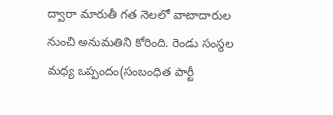ద్వారా మారుతీ గత నెలలో వాటాదారుల నుంచి అనుమతిని కోరింది. రెండు సంస్థల మధ్య ఒప్పందం(సంబంధిత పార్టీ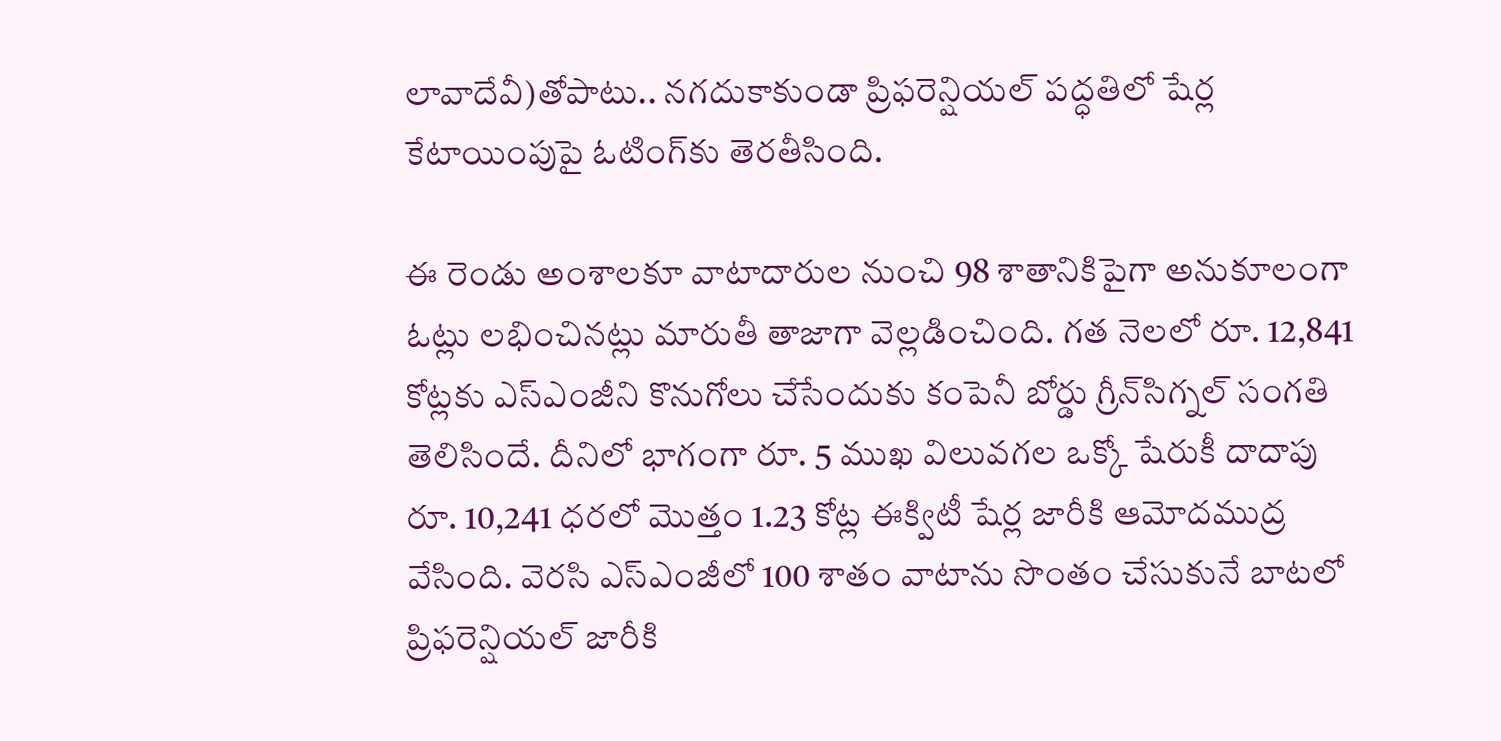లావాదేవీ)తోపాటు.. నగదుకాకుండా ప్రిఫరెన్షియల్‌ పద్ధతిలో షేర్ల కేటాయింపుపై ఓటింగ్‌కు తెరతీసింది.

ఈ రెండు అంశాలకూ వాటాదారుల నుంచి 98 శాతానికిపైగా అనుకూలంగా ఓట్లు లభించినట్లు మారుతీ తాజాగా వెల్లడించింది. గత నెలలో రూ. 12,841 కోట్లకు ఎస్‌ఎంజీని కొనుగోలు చేసేందుకు కంపెనీ బోర్డు గ్రీన్‌సిగ్నల్‌ సంగతి తెలిసిందే. దీనిలో భాగంగా రూ. 5 ముఖ విలువగల ఒక్కో షేరుకీ దాదాపు రూ. 10,241 ధరలో మొత్తం 1.23 కోట్ల ఈక్విటీ షేర్ల జారీకి ఆమోదముద్ర వేసింది. వెరసి ఎస్‌ఎంజీలో 100 శాతం వాటాను సొంతం చేసుకునే బాటలో ప్రిఫరెన్షియల్‌ జారీకి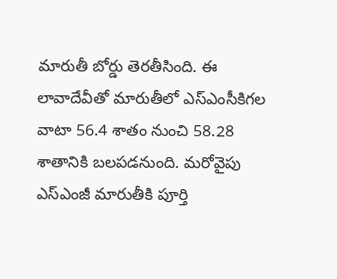మారుతీ బోర్డు తెరతీసింది. ఈ లావాదేవీతో మారుతీలో ఎస్‌ఎంసీకిగల వాటా 56.4 శాతం నుంచి 58.28 శాతానికి బలపడనుంది. మరోవైపు ఎస్‌ఎంజీ మారుతీకి పూర్తి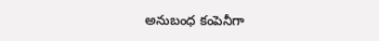అనుబంధ కంపెనీగా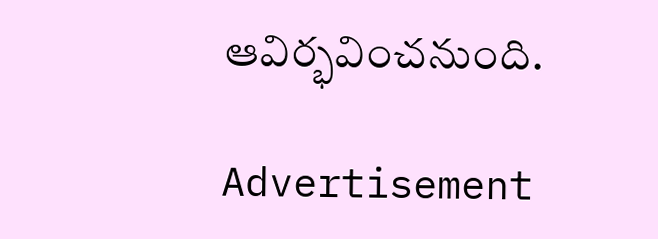ఆవిర్భవించనుంది.

Advertisement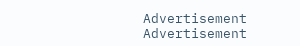Advertisement
Advertisement